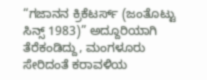“ಗಜಾನನ ಕ್ರಿಕೆಟರ್ಸ್ (ಜಂತೊಟ್ಟು ಸಿನ್ಸ್ 1983)” ಅದ್ದೂರಿಯಾಗಿ ತೆರೆಕಂಡಿದ್ದು, ಮಂಗಳೂರು ಸೇರಿದಂತೆ ಕರಾವಳಿಯ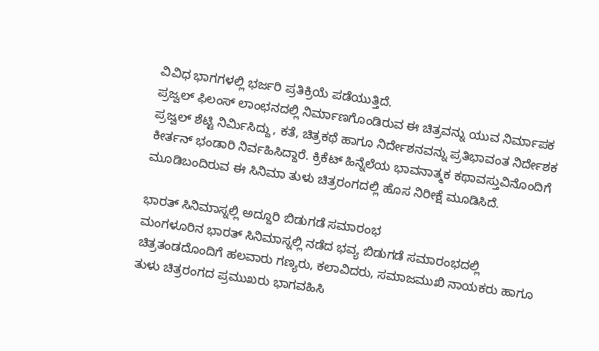ವಿವಿಧ ಭಾಗಗಳಲ್ಲಿ ಭರ್ಜರಿ ಪ್ರತಿಕ್ರಿಯೆ ಪಡೆಯುತ್ತಿದೆ.
ಪ್ರಜ್ವಲ್ ಫಿಲಂಸ್ ಲಾಂಛನದಲ್ಲಿ ನಿರ್ಮಾಣಗೊಂಡಿರುವ ಈ ಚಿತ್ರವನ್ನು ಯುವ ನಿರ್ಮಾಪಕ ಪ್ರಜ್ವಲ್ ಶೆಟ್ಟಿ ನಿರ್ಮಿಸಿದ್ದು, ಕತೆ, ಚಿತ್ರಕಥೆ ಹಾಗೂ ನಿರ್ದೇಶನವನ್ನು ಪ್ರತಿಭಾವಂತ ನಿರ್ದೇಶಕ ಕೀರ್ತನ್ ಭಂಡಾರಿ ನಿರ್ವಹಿಸಿದ್ದಾರೆ. ಕ್ರಿಕೆಟ್ ಹಿನ್ನೆಲೆಯ ಭಾವನಾತ್ಮಕ ಕಥಾವಸ್ತುವಿನೊಂದಿಗೆ ಮೂಡಿಬಂದಿರುವ ಈ ಸಿನಿಮಾ ತುಳು ಚಿತ್ರರಂಗದಲ್ಲಿ ಹೊಸ ನಿರೀಕ್ಷೆ ಮೂಡಿಸಿದೆ.

ಭಾರತ್ ಸಿನಿಮಾಸ್ನಲ್ಲಿ ಅದ್ದೂರಿ ಬಿಡುಗಡೆ ಸಮಾರಂಭ
ಮಂಗಳೂರಿನ ಭಾರತ್ ಸಿನಿಮಾಸ್ನಲ್ಲಿ ನಡೆದ ಭವ್ಯ ಬಿಡುಗಡೆ ಸಮಾರಂಭದಲ್ಲಿ ಚಿತ್ರತಂಡದೊಂದಿಗೆ ಹಲವಾರು ಗಣ್ಯರು, ಕಲಾವಿದರು, ಸಮಾಜಮುಖಿ ನಾಯಕರು ಹಾಗೂ ತುಳು ಚಿತ್ರರಂಗದ ಪ್ರಮುಖರು ಭಾಗವಹಿಸಿ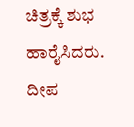ಚಿತ್ರಕ್ಕೆ ಶುಭ ಹಾರೈಸಿದರು. ದೀಪ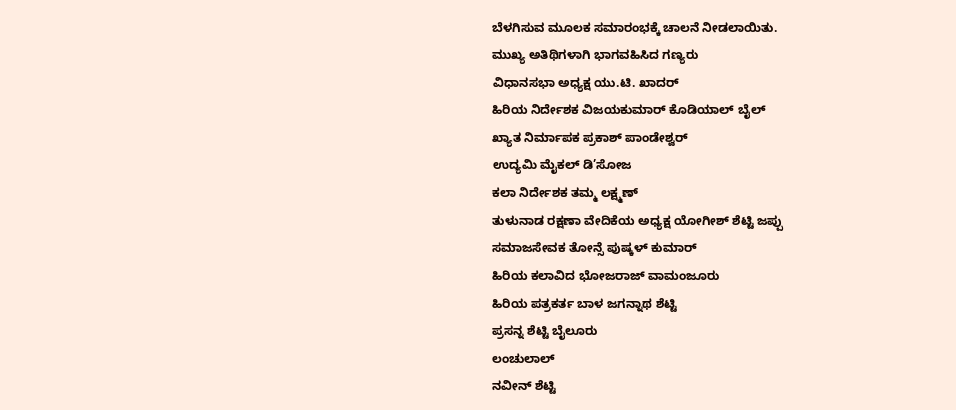ಬೆಳಗಿಸುವ ಮೂಲಕ ಸಮಾರಂಭಕ್ಕೆ ಚಾಲನೆ ನೀಡಲಾಯಿತು.
ಮುಖ್ಯ ಅತಿಥಿಗಳಾಗಿ ಭಾಗವಹಿಸಿದ ಗಣ್ಯರು
ವಿಧಾನಸಭಾ ಅಧ್ಯಕ್ಷ ಯು.ಟಿ. ಖಾದರ್
ಹಿರಿಯ ನಿರ್ದೇಶಕ ವಿಜಯಕುಮಾರ್ ಕೊಡಿಯಾಲ್ ಬೈಲ್
ಖ್ಯಾತ ನಿರ್ಮಾಪಕ ಪ್ರಕಾಶ್ ಪಾಂಡೇಶ್ವರ್
ಉದ್ಯಮಿ ಮೈಕಲ್ ಡಿ’ಸೋಜ
ಕಲಾ ನಿರ್ದೇಶಕ ತಮ್ಮ ಲಕ್ಷ್ಮಣ್
ತುಳುನಾಡ ರಕ್ಷಣಾ ವೇದಿಕೆಯ ಅಧ್ಯಕ್ಷ ಯೋಗೀಶ್ ಶೆಟ್ಟಿ ಜಪ್ಪು
ಸಮಾಜಸೇವಕ ತೋನ್ಸೆ ಪುಷ್ಕಳ್ ಕುಮಾರ್
ಹಿರಿಯ ಕಲಾವಿದ ಭೋಜರಾಜ್ ವಾಮಂಜೂರು
ಹಿರಿಯ ಪತ್ರಕರ್ತ ಬಾಳ ಜಗನ್ನಾಥ ಶೆಟ್ಟಿ
ಪ್ರಸನ್ನ ಶೆಟ್ಟಿ ಬೈಲೂರು
ಲಂಚುಲಾಲ್
ನವೀನ್ ಶೆಟ್ಟಿ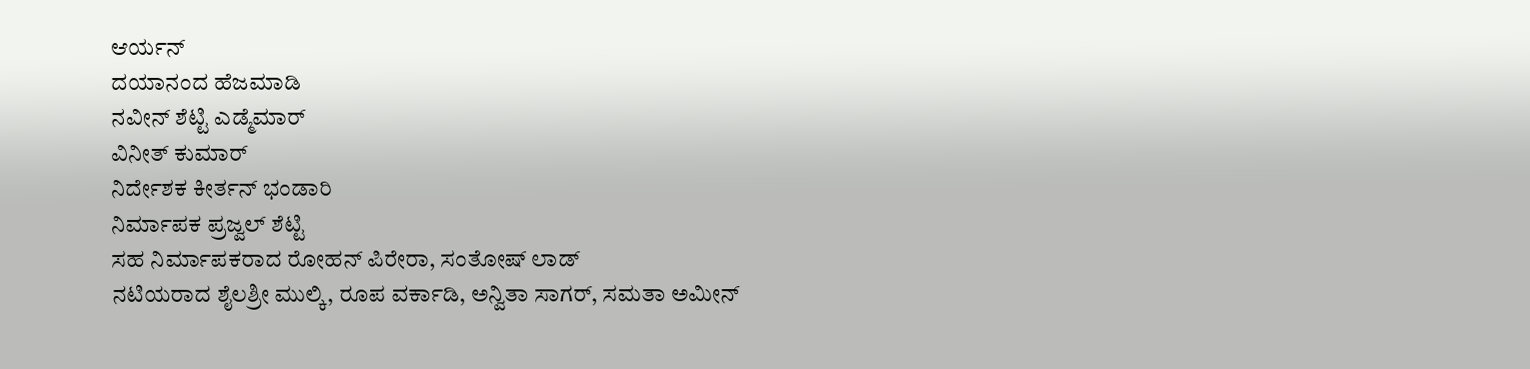ಆರ್ಯನ್
ದಯಾನಂದ ಹೆಜಮಾಡಿ
ನವೀನ್ ಶೆಟ್ಟಿ ಎಡ್ಮೆಮಾರ್
ವಿನೀತ್ ಕುಮಾರ್
ನಿರ್ದೇಶಕ ಕೀರ್ತನ್ ಭಂಡಾರಿ
ನಿರ್ಮಾಪಕ ಪ್ರಜ್ವಲ್ ಶೆಟ್ಟಿ
ಸಹ ನಿರ್ಮಾಪಕರಾದ ರೋಹನ್ ಪಿರೇರಾ, ಸಂತೋಷ್ ಲಾಡ್
ನಟಿಯರಾದ ಶೈಲಶ್ರೀ ಮುಲ್ಕಿ, ರೂಪ ವರ್ಕಾಡಿ, ಅನ್ವಿತಾ ಸಾಗರ್, ಸಮತಾ ಅಮೀನ್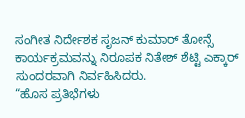ಸಂಗೀತ ನಿರ್ದೇಶಕ ಸೃಜನ್ ಕುಮಾರ್ ತೋನ್ಸೆ
ಕಾರ್ಯಕ್ರಮವನ್ನು ನಿರೂಪಕ ನಿತೇಶ್ ಶೆಟ್ಟಿ ಎಕ್ಕಾರ್ ಸುಂದರವಾಗಿ ನಿರ್ವಹಿಸಿದರು.
“ಹೊಸ ಪ್ರತಿಭೆಗಳು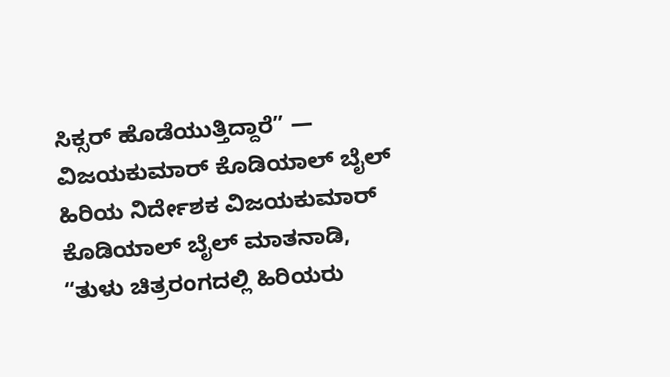ಸಿಕ್ಸರ್ ಹೊಡೆಯುತ್ತಿದ್ದಾರೆ” — ವಿಜಯಕುಮಾರ್ ಕೊಡಿಯಾಲ್ ಬೈಲ್
ಹಿರಿಯ ನಿರ್ದೇಶಕ ವಿಜಯಕುಮಾರ್ ಕೊಡಿಯಾಲ್ ಬೈಲ್ ಮಾತನಾಡಿ,
“ತುಳು ಚಿತ್ರರಂಗದಲ್ಲಿ ಹಿರಿಯರು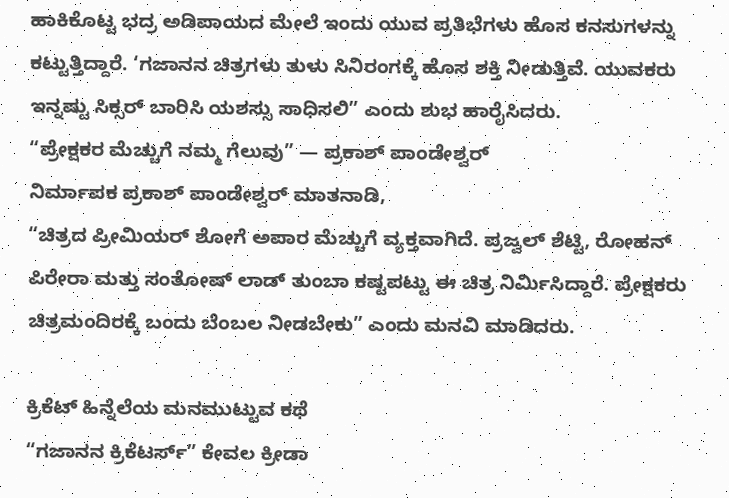ಹಾಕಿಕೊಟ್ಟ ಭದ್ರ ಅಡಿಪಾಯದ ಮೇಲೆ ಇಂದು ಯುವ ಪ್ರತಿಭೆಗಳು ಹೊಸ ಕನಸುಗಳನ್ನು ಕಟ್ಟುತ್ತಿದ್ದಾರೆ. ‘ಗಜಾನನ ಚಿತ್ರಗಳು ತುಳು ಸಿನಿರಂಗಕ್ಕೆ ಹೊಸ ಶಕ್ತಿ ನೀಡುತ್ತಿವೆ. ಯುವಕರು ಇನ್ನಷ್ಟು ಸಿಕ್ಸರ್ ಬಾರಿಸಿ ಯಶಸ್ಸು ಸಾಧಿಸಲಿ” ಎಂದು ಶುಭ ಹಾರೈಸಿದರು.
“ಪ್ರೇಕ್ಷಕರ ಮೆಚ್ಚುಗೆ ನಮ್ಮ ಗೆಲುವು” — ಪ್ರಕಾಶ್ ಪಾಂಡೇಶ್ವರ್
ನಿರ್ಮಾಪಕ ಪ್ರಕಾಶ್ ಪಾಂಡೇಶ್ವರ್ ಮಾತನಾಡಿ,
“ಚಿತ್ರದ ಪ್ರೀಮಿಯರ್ ಶೋಗೆ ಅಪಾರ ಮೆಚ್ಚುಗೆ ವ್ಯಕ್ತವಾಗಿದೆ. ಪ್ರಜ್ವಲ್ ಶೆಟ್ಟಿ, ರೋಹನ್ ಪಿರೇರಾ ಮತ್ತು ಸಂತೋಷ್ ಲಾಡ್ ತುಂಬಾ ಕಷ್ಟಪಟ್ಟು ಈ ಚಿತ್ರ ನಿರ್ಮಿಸಿದ್ದಾರೆ. ಪ್ರೇಕ್ಷಕರು ಚಿತ್ರಮಂದಿರಕ್ಕೆ ಬಂದು ಬೆಂಬಲ ನೀಡಬೇಕು” ಎಂದು ಮನವಿ ಮಾಡಿದರು.

ಕ್ರಿಕೆಟ್ ಹಿನ್ನೆಲೆಯ ಮನಮುಟ್ಟುವ ಕಥೆ
“ಗಜಾನನ ಕ್ರಿಕೆಟರ್ಸ್” ಕೇವಲ ಕ್ರೀಡಾ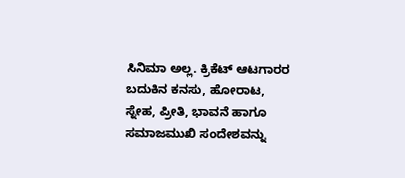ಸಿನಿಮಾ ಅಲ್ಲ. ಕ್ರಿಕೆಟ್ ಆಟಗಾರರ ಬದುಕಿನ ಕನಸು, ಹೋರಾಟ, ಸ್ನೇಹ, ಪ್ರೀತಿ, ಭಾವನೆ ಹಾಗೂ ಸಮಾಜಮುಖಿ ಸಂದೇಶವನ್ನು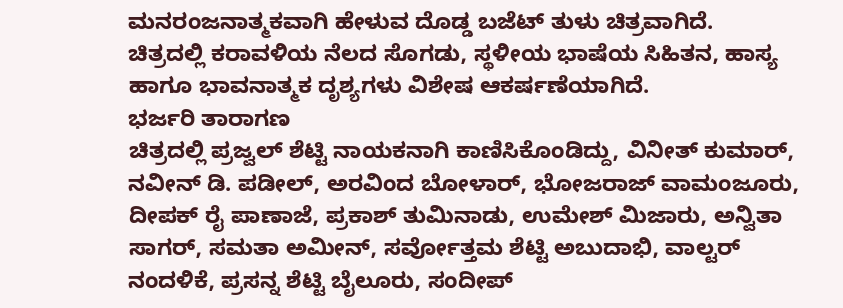ಮನರಂಜನಾತ್ಮಕವಾಗಿ ಹೇಳುವ ದೊಡ್ಡ ಬಜೆಟ್ ತುಳು ಚಿತ್ರವಾಗಿದೆ.
ಚಿತ್ರದಲ್ಲಿ ಕರಾವಳಿಯ ನೆಲದ ಸೊಗಡು, ಸ್ಥಳೀಯ ಭಾಷೆಯ ಸಿಹಿತನ, ಹಾಸ್ಯ ಹಾಗೂ ಭಾವನಾತ್ಮಕ ದೃಶ್ಯಗಳು ವಿಶೇಷ ಆಕರ್ಷಣೆಯಾಗಿದೆ.
ಭರ್ಜರಿ ತಾರಾಗಣ
ಚಿತ್ರದಲ್ಲಿ ಪ್ರಜ್ವಲ್ ಶೆಟ್ಟಿ ನಾಯಕನಾಗಿ ಕಾಣಿಸಿಕೊಂಡಿದ್ದು, ವಿನೀತ್ ಕುಮಾರ್, ನವೀನ್ ಡಿ. ಪಡೀಲ್, ಅರವಿಂದ ಬೋಳಾರ್, ಭೋಜರಾಜ್ ವಾಮಂಜೂರು, ದೀಪಕ್ ರೈ ಪಾಣಾಜೆ, ಪ್ರಕಾಶ್ ತುಮಿನಾಡು, ಉಮೇಶ್ ಮಿಜಾರು, ಅನ್ವಿತಾ ಸಾಗರ್, ಸಮತಾ ಅಮೀನ್, ಸರ್ವೋತ್ತಮ ಶೆಟ್ಟಿ ಅಬುದಾಭಿ, ವಾಲ್ಟರ್ ನಂದಳಿಕೆ, ಪ್ರಸನ್ನ ಶೆಟ್ಟಿ ಬೈಲೂರು, ಸಂದೀಪ್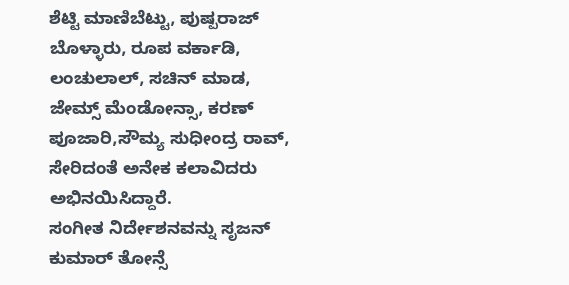ಶೆಟ್ಟಿ ಮಾಣಿಬೆಟ್ಟು, ಪುಷ್ಪರಾಜ್ ಬೊಳ್ಳಾರು, ರೂಪ ವರ್ಕಾಡಿ, ಲಂಚುಲಾಲ್, ಸಚಿನ್ ಮಾಡ, ಜೇಮ್ಸ್ ಮೆಂಡೋನ್ಸಾ, ಕರಣ್ ಪೂಜಾರಿ,ಸೌಮ್ಯ ಸುಧೀಂದ್ರ ರಾವ್, ಸೇರಿದಂತೆ ಅನೇಕ ಕಲಾವಿದರು ಅಭಿನಯಿಸಿದ್ದಾರೆ.
ಸಂಗೀತ ನಿರ್ದೇಶನವನ್ನು ಸೃಜನ್ ಕುಮಾರ್ ತೋನ್ಸೆ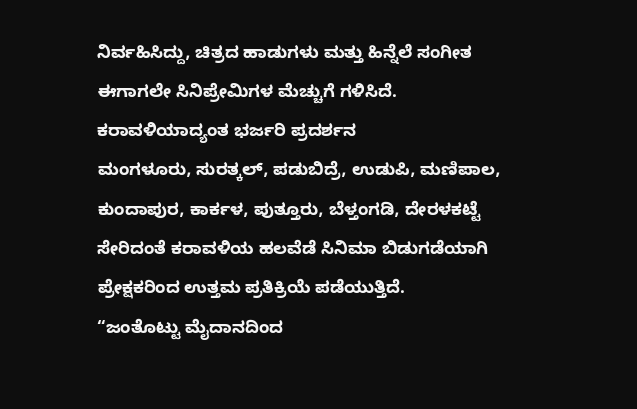ನಿರ್ವಹಿಸಿದ್ದು, ಚಿತ್ರದ ಹಾಡುಗಳು ಮತ್ತು ಹಿನ್ನೆಲೆ ಸಂಗೀತ ಈಗಾಗಲೇ ಸಿನಿಪ್ರೇಮಿಗಳ ಮೆಚ್ಚುಗೆ ಗಳಿಸಿದೆ.
ಕರಾವಳಿಯಾದ್ಯಂತ ಭರ್ಜರಿ ಪ್ರದರ್ಶನ
ಮಂಗಳೂರು, ಸುರತ್ಕಲ್, ಪಡುಬಿದ್ರೆ, ಉಡುಪಿ, ಮಣಿಪಾಲ, ಕುಂದಾಪುರ, ಕಾರ್ಕಳ, ಪುತ್ತೂರು, ಬೆಳ್ತಂಗಡಿ, ದೇರಳಕಟ್ಟೆ ಸೇರಿದಂತೆ ಕರಾವಳಿಯ ಹಲವೆಡೆ ಸಿನಿಮಾ ಬಿಡುಗಡೆಯಾಗಿ ಪ್ರೇಕ್ಷಕರಿಂದ ಉತ್ತಮ ಪ್ರತಿಕ್ರಿಯೆ ಪಡೆಯುತ್ತಿದೆ.
“ಜಂತೊಟ್ಟು ಮೈದಾನದಿಂದ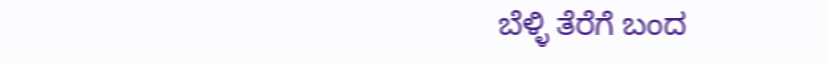ಬೆಳ್ಳಿ ತೆರೆಗೆ ಬಂದ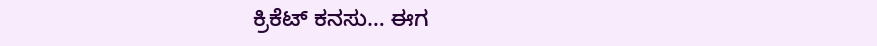ಕ್ರಿಕೆಟ್ ಕನಸು… ಈಗ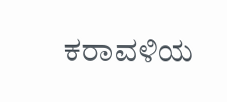ಕರಾವಳಿಯ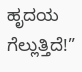ಹೃದಯ ಗೆಲ್ಲುತ್ತಿದೆ!”